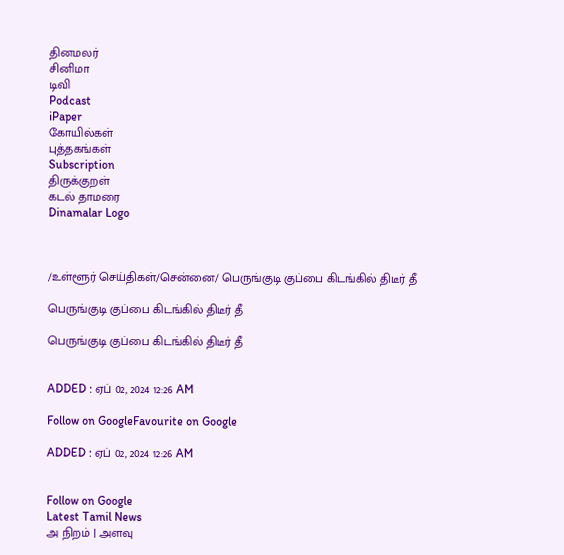தினமலர்
சினிமா
டிவி
Podcast
iPaper
கோயில்கள்
புத்தகங்கள்
Subscription
திருக்குறள்
கடல் தாமரை
Dinamalar Logo



/உள்ளூர் செய்திகள்/சென்னை/ பெருங்குடி குப்பை கிடங்கில் திடீர் தீ

பெருங்குடி குப்பை கிடங்கில் திடீர் தீ

பெருங்குடி குப்பை கிடங்கில் திடீர் தீ


ADDED : ஏப் 02, 2024 12:26 AM

Follow on GoogleFavourite on Google

ADDED : ஏப் 02, 2024 12:26 AM


Follow on Google
Latest Tamil News
அ நிறம் | அளவு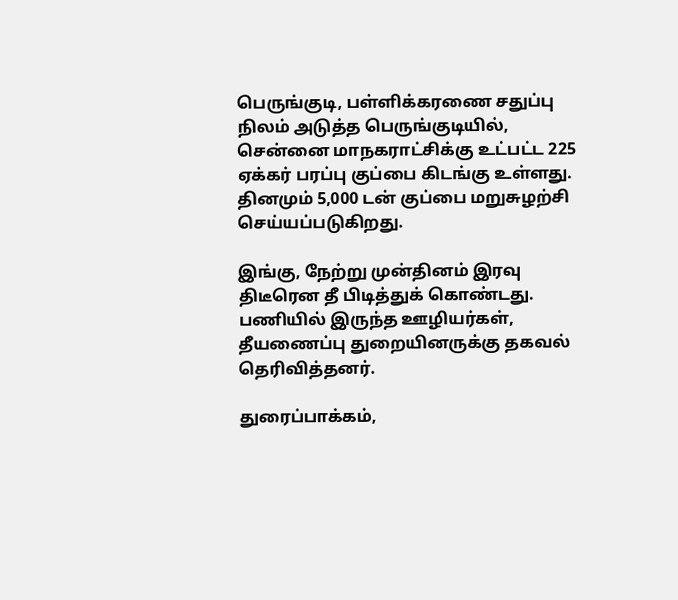பெருங்குடி, பள்ளிக்கரணை சதுப்பு நிலம் அடுத்த பெருங்குடியில், சென்னை மாநகராட்சிக்கு உட்பட்ட 225 ஏக்கர் பரப்பு குப்பை கிடங்கு உள்ளது. தினமும் 5,000 டன் குப்பை மறுசுழற்சி செய்யப்படுகிறது.

இங்கு, நேற்று முன்தினம் இரவு திடீரென தீ பிடித்துக் கொண்டது. பணியில் இருந்த ஊழியர்கள், தீயணைப்பு துறையினருக்கு தகவல் தெரிவித்தனர்.

துரைப்பாக்கம்,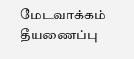மேடவாக்கம் தீயணைப்பு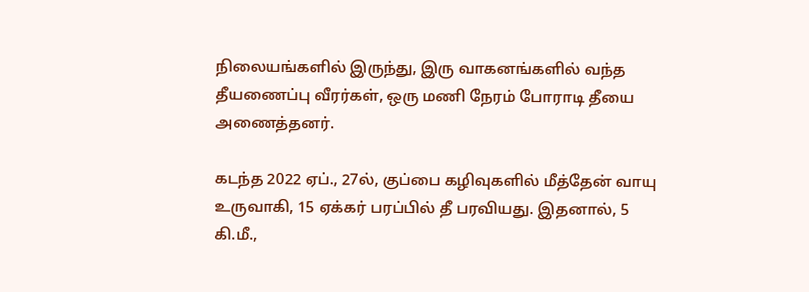நிலையங்களில் இருந்து, இரு வாகனங்களில் வந்த தீயணைப்பு வீரர்கள், ஒரு மணி நேரம் போராடி தீயை அணைத்தனர்.

கடந்த 2022 ஏப்., 27ல், குப்பை கழிவுகளில் மீத்தேன் வாயு உருவாகி, 15 ஏக்கர் பரப்பில் தீ பரவியது. இதனால், 5 கி.மீ.,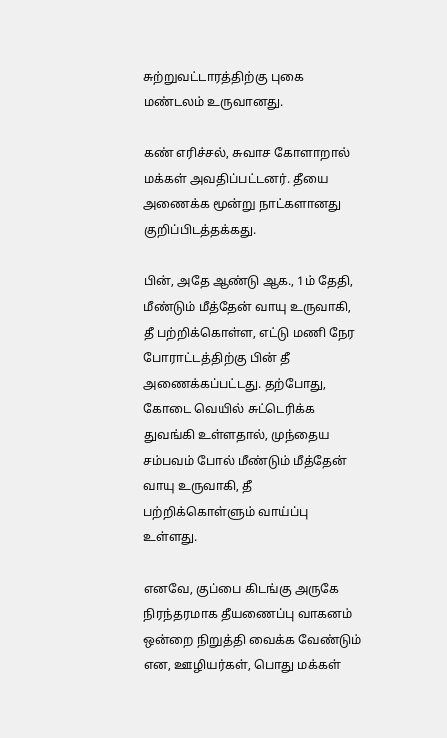சுற்றுவட்டாரத்திற்கு புகை மண்டலம் உருவானது.

கண் எரிச்சல், சுவாச கோளாறால் மக்கள் அவதிப்பட்டனர். தீயை அணைக்க மூன்று நாட்களானது குறிப்பிடத்தக்கது.

பின், அதே ஆண்டு ஆக., 1ம் தேதி, மீண்டும் மீத்தேன் வாயு உருவாகி, தீ பற்றிக்கொள்ள, எட்டு மணி நேர போராட்டத்திற்கு பின் தீ அணைக்கப்பட்டது. தற்போது, கோடை வெயில் சுட்டெரிக்க துவங்கி உள்ளதால், முந்தைய சம்பவம் போல் மீண்டும் மீத்தேன் வாயு உருவாகி, தீ பற்றிக்கொள்ளும் வாய்ப்பு உள்ளது.

எனவே, குப்பை கிடங்கு அருகே நிரந்தரமாக தீயணைப்பு வாகனம் ஒன்றை நிறுத்தி வைக்க வேண்டும் என, ஊழியர்கள், பொது மக்கள்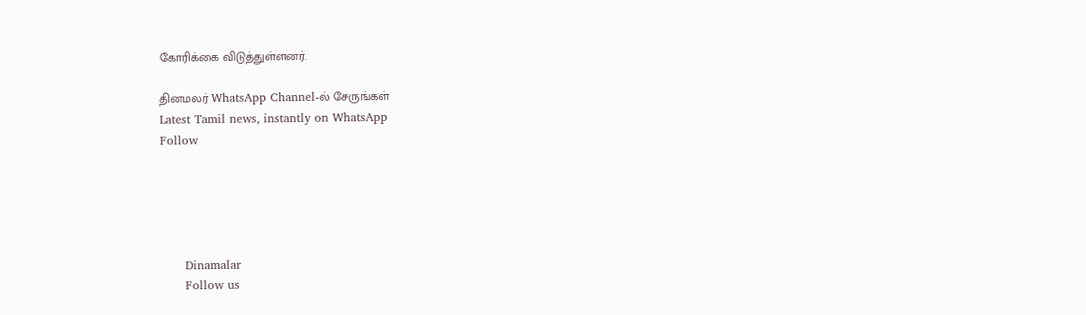கோரிக்கை விடுத்துள்ளனர்.

தினமலர் WhatsApp Channel-ல் சேருங்கள்
Latest Tamil news, instantly on WhatsApp
Follow





      Dinamalar
      Follow us